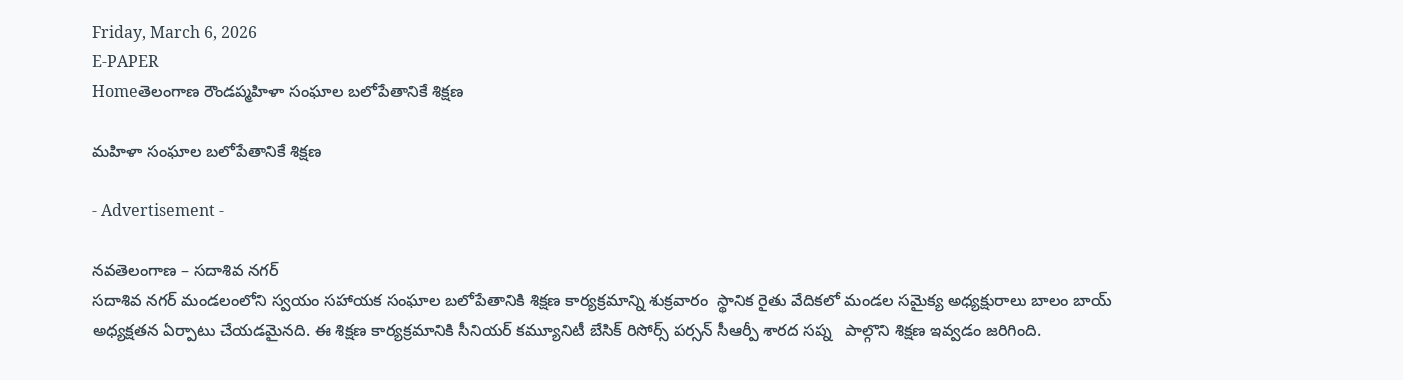Friday, March 6, 2026
E-PAPER
Homeతెలంగాణ రౌండప్మహిళా సంఘాల బలోపేతానికే శిక్షణ

మహిళా సంఘాల బలోపేతానికే శిక్షణ

- Advertisement -

నవతెలంగాణ – సదాశివ నగర్
సదాశివ నగర్ మండలంలోని స్వయం సహాయక సంఘాల బలోపేతానికి శిక్షణ కార్యక్రమాన్ని శుక్రవారం  స్థానిక రైతు వేదికలో మండల సమైక్య అధ్యక్షురాలు బాలం బాయ్ అధ్యక్షతన ఏర్పాటు చేయడమైనది. ఈ శిక్షణ కార్యక్రమానికి సీనియర్ కమ్యూనిటీ బేసిక్ రిసోర్స్ పర్సన్ సీఆర్పీ శారద సప్న   పాల్గొని శిక్షణ ఇవ్వడం జరిగింది.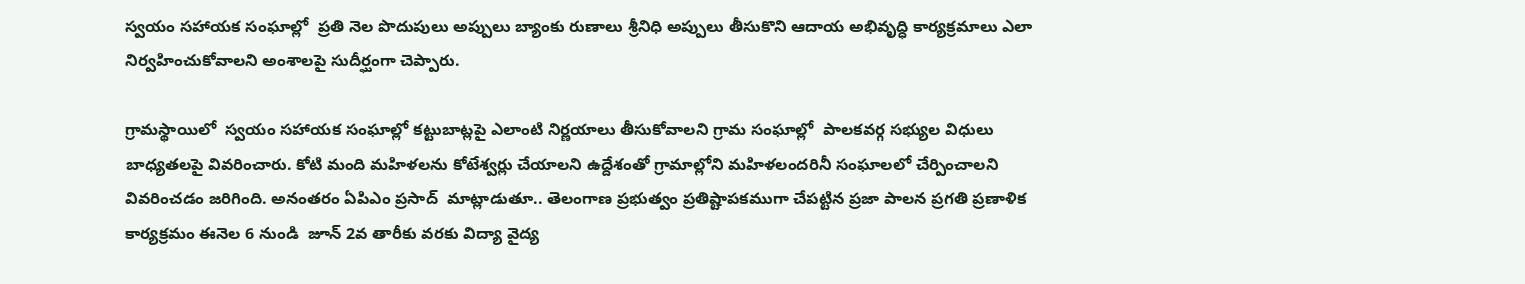స్వయం సహాయక సంఘాల్లో  ప్రతి నెల పొదుపులు అప్పులు బ్యాంకు రుణాలు శ్రీనిధి అప్పులు తీసుకొని ఆదాయ అభివృద్ధి కార్యక్రమాలు ఎలా నిర్వహించుకోవాలని అంశాలపై సుదీర్ఘంగా చెప్పారు.

గ్రామస్థాయిలో  స్వయం సహాయక సంఘాల్లో కట్టుబాట్లపై ఎలాంటి నిర్ణయాలు తీసుకోవాలని గ్రామ సంఘాల్లో  పాలకవర్గ సభ్యుల విధులు బాధ్యతలపై వివరించారు. కోటి మంది మహిళలను కోటేశ్వర్లు చేయాలని ఉద్దేశంతో గ్రామాల్లోని మహిళలందరినీ సంఘాలలో చేర్పించాలని వివరించడం జరిగింది. అనంతరం ఏపిఎం ప్రసాద్  మాట్లాడుతూ.. తెలంగాణ ప్రభుత్వం ప్రతిష్టాపకముగా చేపట్టిన ప్రజా పాలన ప్రగతి ప్రణాళిక కార్యక్రమం ఈనెల 6 నుండి  జూన్ 2వ తారీకు వరకు విద్యా వైద్య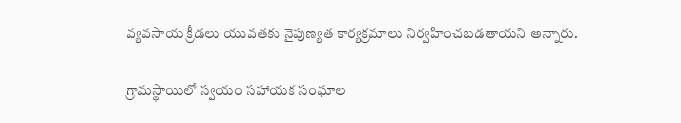వ్యవసాయ క్రీడలు యువతకు నైపుణ్యత కార్యక్రమాలు నిర్వహించబడతాయని అన్నారు.

గ్రామస్థాయిలో స్వయం సహాయక సంఘాల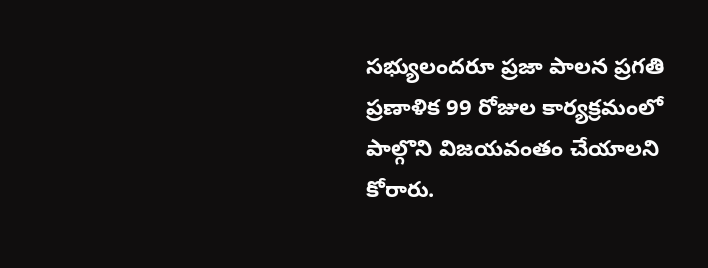సభ్యులందరూ ప్రజా పాలన ప్రగతి ప్రణాళిక 99 రోజుల కార్యక్రమంలో పాల్గొని విజయవంతం చేయాలని కోరారు.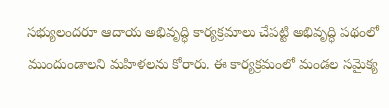సభ్యులందరూ ఆదాయ అభివృద్ధి కార్యక్రమాలు చేపట్టి అభివృద్ధి పథంలో ముందుండాలని మహిళలను కోరారు. ఈ కార్యక్రమంలో మండల సమైక్య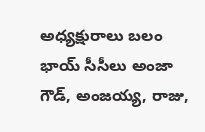అధ్యక్షురాలు బలం భాయ్ సీసీలు అంజా గౌడ్, అంజయ్య, రాజు,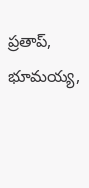ప్రతాప్, భూమయ్య,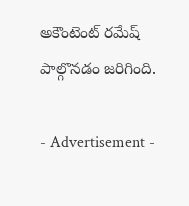అకౌంటెంట్ రమేష్ పాల్గొనడం జరిగింది.

- Advertisement -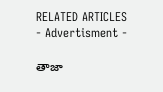RELATED ARTICLES
- Advertisment -

తాజా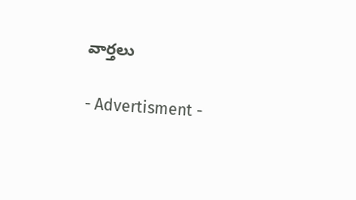వార్తలు

- Advertisment -